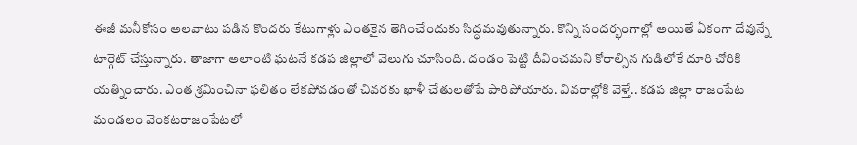ఈజీ మనీకోసం అలవాటు పడిన కొందరు కేటుగాళ్లు ఎంతకైన తెగించేందుకు సిద్ధమవుతున్నారు. కొన్ని సందర్భంగాల్లో అయితే ఏకంగా దేవున్నే టార్గెట్ చేస్తున్నారు. తాజాగా అలాంటి ఘటనే కడప జిల్లాలో వెలుగు చూసింది. దండం పెట్టి దీవించమని కోరాల్సిన గుడిలోకే దూరి చోరికి యత్నించారు. ఎంత శ్రమించినా ఫలితం లేకపోవడంతో చివరకు ఖాళీ చేతులతోపే పారిపోయారు. వివరాల్లోకి వెళ్తే.. కడప జిల్లా రాజంపేట మండలం వెంకటరాజంపేటలో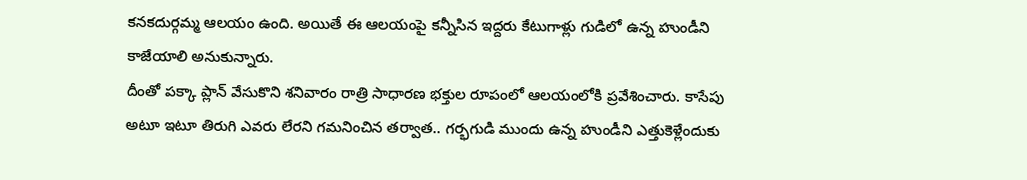కనకదుర్గమ్మ ఆలయం ఉంది. అయితే ఈ ఆలయంపై కన్నీసిన ఇద్దరు కేటుగాళ్లు గుడిలో ఉన్న హుండీని కాజేయాలి అనుకున్నారు.
దీంతో పక్కా ప్లాన్ వేసుకొని శనివారం రాత్రి సాధారణ భక్తుల రూపంలో ఆలయంలోకి ప్రవేశించారు. కాసేపు అటూ ఇటూ తిరుగి ఎవరు లేరని గమనించిన తర్వాత.. గర్భగుడి ముందు ఉన్న హుండీని ఎత్తుకెళ్లేందుకు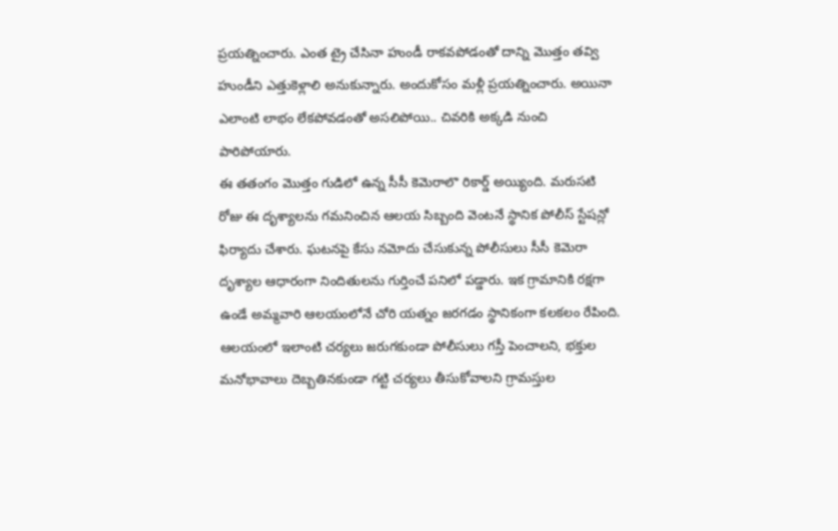ప్రయత్నించారు. ఎంత ట్రై చేసినా హుండీ రాకవపోడంతో దాన్ని మొత్తం తవ్వి హుండీని ఎత్తుకెళ్లాలి అనుకున్నారు. అందుకోసం మళ్లీ ప్రయత్నించారు. అయినా ఎలాంటి లాభం లేకపోవడంతో అసలిపోయి.. చివరికి అక్కడి నుంచి పారిపోయారు.
ఈ తతంగం మొత్తం గుడిలో ఉన్న సీసీ కెమెరాలొ రికార్డ్ అయ్యింది. మరుసటి రోజు ఈ దృశ్యాలను గమనించిన ఆలయ సిబ్బంది వెంటనే స్థానిక పోలీస్ స్టేషన్లో ఫిర్యాదు చేశారు. ఘటనపై కేసు నమోదు చేసుకున్న పోలీసులు సీసీ కెమెరా దృశ్యాల ఆధారంగా నిందితులను గుర్తించే పనిలో పడ్డారు. ఇక గ్రామానికి రక్షగా ఉండే అమ్మవారి ఆలయంలోనే చోరి యత్నం జరగడం స్థానికంగా కలకలం రేపింది. ఆలయంలో ఇలాంటి చర్యలు జరుగకుండా పోలీసులు గస్తీ పెంచాలని, భక్తుల మనోభావాలు దెబ్బతినకుండా గట్టి చర్యలు తీసుకోవాలని గ్రామస్తుల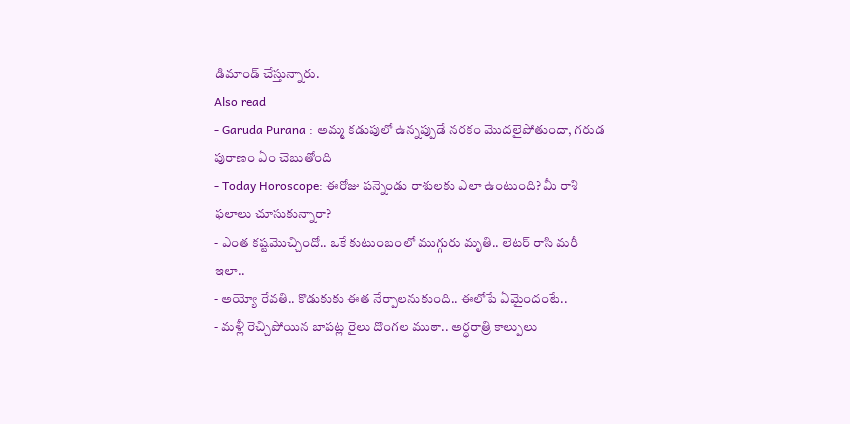డిమాండ్ చేస్తున్నారు.
Also read
- Garuda Purana : అమ్మ కడుపులో ఉన్నప్పుడే నరకం మొదలైపోతుందా, గరుడ పురాణం ఏం చెబుతోంది
- Today Horoscope: ఈరోజు పన్నెండు రాశులకు ఎలా ఉంటుంది? మీ రాశి ఫలాలు చూసుకున్నారా?
- ఎంత కష్టమొచ్చిందో.. ఒకే కుటుంబంలో ముగ్గురు మృతి.. లెటర్ రాసి మరీ ఇలా..
- అయ్యో రేవతి.. కొడుకుకు ఈత నేర్పాలనుకుంది.. ఈలోపే ఏమైందంటే..
- మళ్లీ రెచ్చిపోయిన బాపట్ల రైలు దొంగల ముఠా.. అర్ధరాత్రి కాల్పులు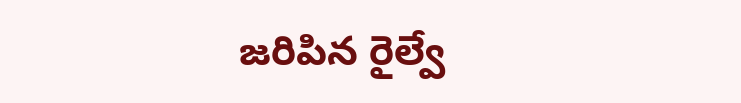జరిపిన రైల్వే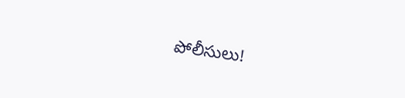పోలీసులు!